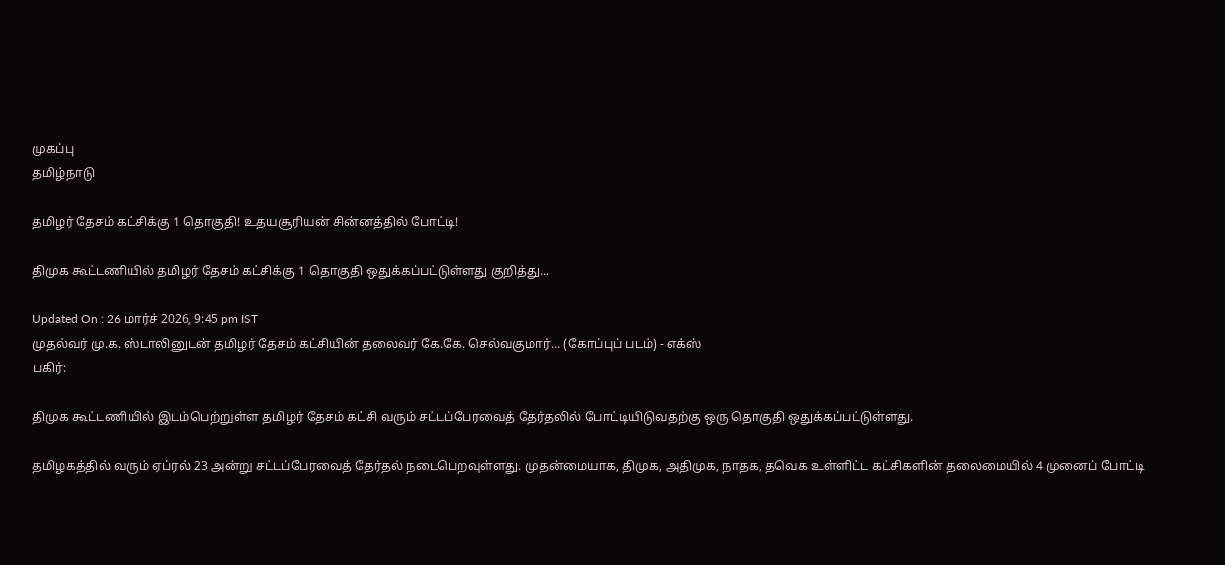முகப்பு
தமிழ்நாடு

தமிழர் தேசம் கட்சிக்கு 1 தொகுதி! உதயசூரியன் சின்னத்தில் போட்டி!

திமுக கூட்டணியில் தமிழர் தேசம் கட்சிக்கு 1 தொகுதி ஒதுக்கப்பட்டுள்ளது குறித்து...

Updated On : 26 மார்ச் 2026, 9:45 pm IST
முதல்வர் மு.க. ஸ்டாலினுடன் தமிழர் தேசம் கட்சியின் தலைவர் கே.கே. செல்வகுமார்... (கோப்புப் படம்) - எக்ஸ்
பகிர்:

திமுக கூட்டணியில் இடம்பெற்றுள்ள தமிழர் தேசம் கட்சி வரும் சட்டப்பேரவைத் தேர்தலில் போட்டியிடுவதற்கு ஒரு தொகுதி ஒதுக்கப்பட்டுள்ளது.

தமிழகத்தில் வரும் ஏப்ரல் 23 அன்று சட்டப்பேரவைத் தேர்தல் நடைபெறவுள்ளது. முதன்மையாக, திமுக, அதிமுக, நாதக, தவெக உள்ளிட்ட கட்சிகளின் தலைமையில் 4 முனைப் போட்டி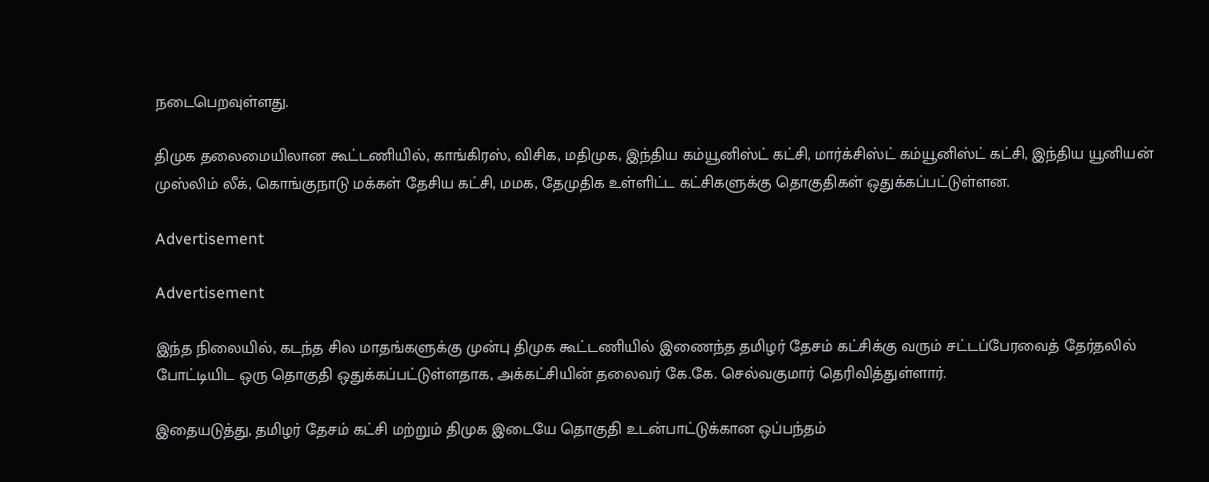நடைபெறவுள்ளது.

திமுக தலைமையிலான கூட்டணியில், காங்கிரஸ், விசிக, மதிமுக, இந்திய கம்யூனிஸ்ட் கட்சி, மார்க்சிஸ்ட் கம்யூனிஸ்ட் கட்சி, இந்திய யூனியன் முஸ்லிம் லீக், கொங்குநாடு மக்கள் தேசிய கட்சி, மமக, தேமுதிக உள்ளிட்ட கட்சிகளுக்கு தொகுதிகள் ஒதுக்கப்பட்டுள்ளன.

Advertisement

Advertisement

இந்த நிலையில், கடந்த சில மாதங்களுக்கு முன்பு திமுக கூட்டணியில் இணைந்த தமிழர் தேசம் கட்சிக்கு வரும் சட்டப்பேரவைத் தேர்தலில் போட்டியிட ஒரு தொகுதி ஒதுக்கப்பட்டுள்ளதாக, அக்கட்சியின் தலைவர் கே.கே. செல்வகுமார் தெரிவித்துள்ளார்.

இதையடுத்து, தமிழர் தேசம் கட்சி மற்றும் திமுக இடையே தொகுதி உடன்பாட்டுக்கான ஒப்பந்தம்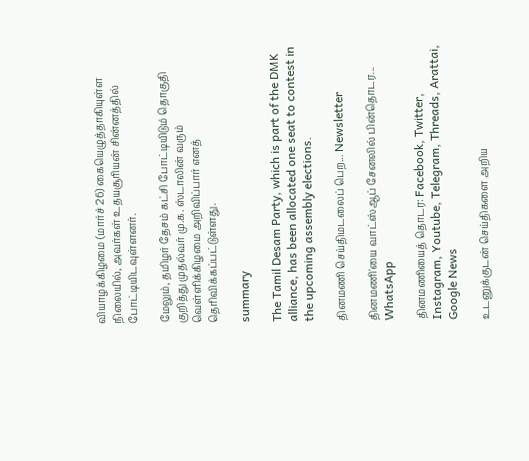வியாழக்கிழமை (மார்ச் 26) கையெழுத்தாகியுள்ள நிலையில், அவர்கள் உதயசூரியன் சின்னத்தில் போட்டியிடவுள்ளனர்.

மேலும், தமிழர் தேசம் கட்சி போட்டியிடும் தொகுதி குறித்து முதல்வர் மு.க. ஸ்டாலின் வரும் வெள்ளிக்கிழமை அறிவிப்பார் எனத் தெரிவிக்கப்பட்டுள்ளது.

summary

The Tamil Desam Party, which is part of the DMK alliance, has been allocated one seat to contest in the upcoming assembly elections.

தினமணி செய்திமடலைப் பெற... Newsletter

தினமணி'யை வாட்ஸ்ஆப் சேனலில் பின்தொடர... WhatsApp

தினமணியைத் தொடர: Facebook, Twitter, Instagram, Youtube, Telegram, Threads, Arattai, Google News

உடனுக்குடன் செய்திகளை அறிய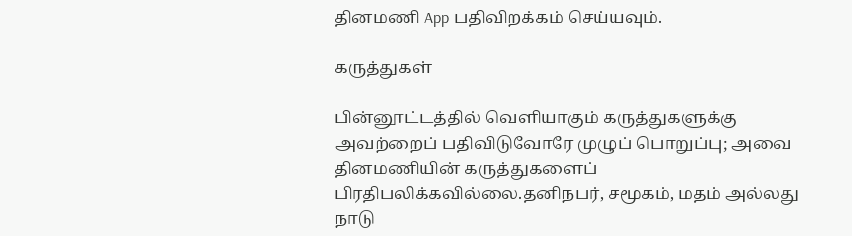தினமணி App பதிவிறக்கம் செய்யவும்.

கருத்துகள்

பின்னூட்டத்தில் வெளியாகும் கருத்துகளுக்கு அவற்றைப் பதிவிடுவோரே முழுப் பொறுப்பு; அவை தினமணியின் கருத்துகளைப் பிரதிபலிக்கவில்லை.தனிநபர், சமூகம், மதம் அல்லது நாடு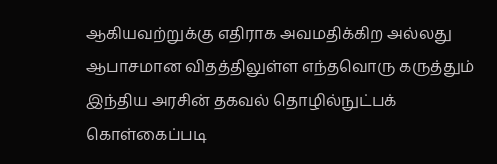ஆகியவற்றுக்கு எதிராக அவமதிக்கிற அல்லது ஆபாசமான விதத்திலுள்ள எந்தவொரு கருத்தும் இந்திய அரசின் தகவல் தொழில்நுட்பக் கொள்கைப்படி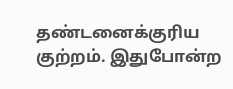தண்டனைக்குரிய குற்றம். இதுபோன்ற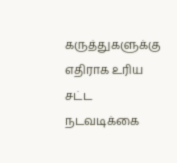கருத்துகளுக்கு எதிராக உரிய சட்ட நடவடிக்கை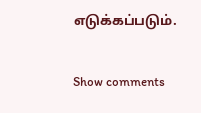எடுக்கப்படும்.

Show comments